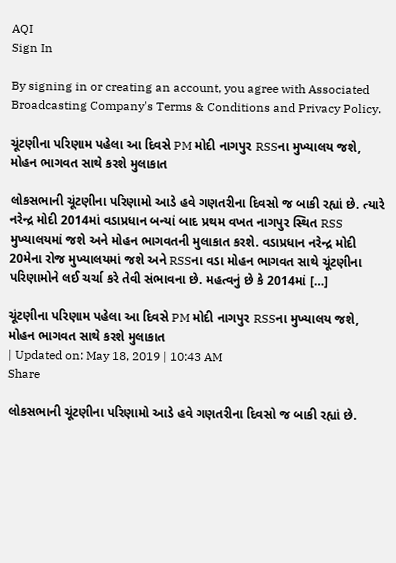AQI
Sign In

By signing in or creating an account, you agree with Associated Broadcasting Company's Terms & Conditions and Privacy Policy.

ચૂંટણીના પરિણામ પહેલા આ દિવસે PM મોદી નાગપુર RSSના મુખ્યાલય જશે, મોહન ભાગવત સાથે કરશે મુલાકાત

લોકસભાની ચૂંટણીના પરિણામો આડે હવે ગણતરીના દિવસો જ બાકી રહ્યાં છે. ત્યારે નરેન્દ્ર મોદી 2014માં વડાપ્રધાન બન્યાં બાદ પ્રથમ વખત નાગપુર સ્થિત RSS મુખ્યાલયમાં જશે અને મોહન ભાગવતની મુલાકાત કરશે. વડાપ્રધાન નરેન્દ્ર મોદી 20મેના રોજ મુખ્યાલયમાં જશે અને RSSના વડા મોહન ભાગવત સાથે ચૂંટણીના પરિણામોને લઈ ચર્ચા કરે તેવી સંભાવના છે. મહત્વનું છે કે 2014માં […]

ચૂંટણીના પરિણામ પહેલા આ દિવસે PM મોદી નાગપુર RSSના મુખ્યાલય જશે, મોહન ભાગવત સાથે કરશે મુલાકાત
| Updated on: May 18, 2019 | 10:43 AM
Share

લોકસભાની ચૂંટણીના પરિણામો આડે હવે ગણતરીના દિવસો જ બાકી રહ્યાં છે.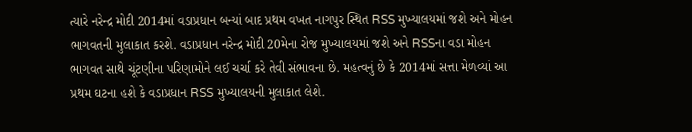ત્યારે નરેન્દ્ર મોદી 2014માં વડાપ્રધાન બન્યાં બાદ પ્રથમ વખત નાગપુર સ્થિત RSS મુખ્યાલયમાં જશે અને મોહન ભાગવતની મુલાકાત કરશે. વડાપ્રધાન નરેન્દ્ર મોદી 20મેના રોજ મુખ્યાલયમાં જશે અને RSSના વડા મોહન ભાગવત સાથે ચૂંટણીના પરિણામોને લઈ ચર્ચા કરે તેવી સંભાવના છે. મહત્વનું છે કે 2014માં સત્તા મેળવ્યાં આ પ્રથમ ઘટના હશે કે વડાપ્રધાન RSS મુખ્યાલયની મુલાકાત લેશે.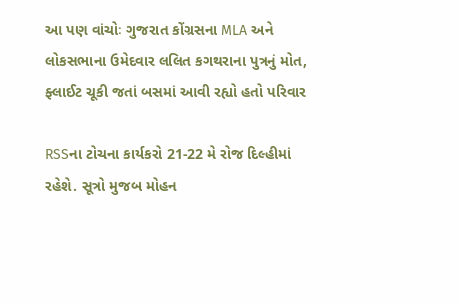આ પણ વાંચોઃ ગુજરાત કોંગ્રસના MLA અને લોકસભાના ઉમેદવાર લલિત કગથરાના પુત્રનું મોત, ફ્લાઈટ ચૂકી જતાં બસમાં આવી રહ્યો હતો પરિવાર

RSSના ટોચના કાર્યકરો 21-22 મે રોજ દિલ્હીમાં રહેશે. સૂત્રો મુજબ મોહન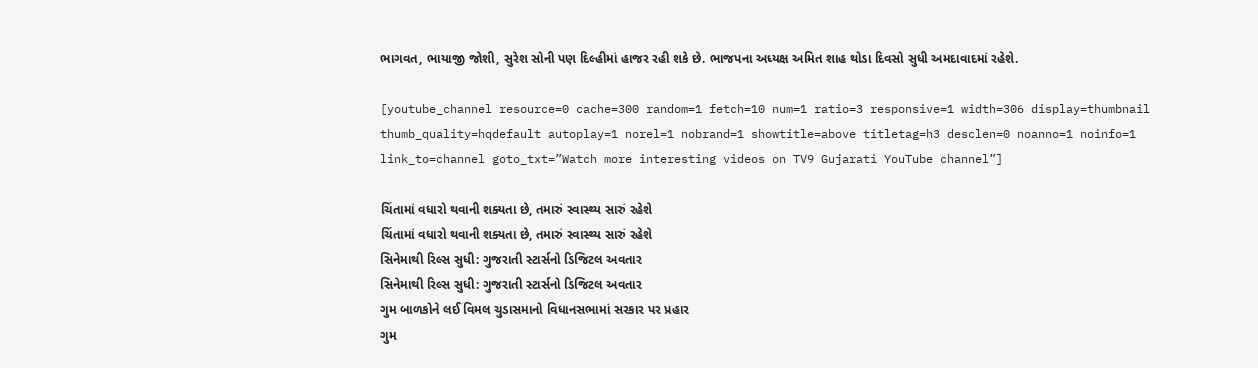ભાગવત, ભાયાજી જોશી, સુરેશ સોની પણ દિલ્હીમાં હાજર રહી શકે છે. ભાજપના અધ્યક્ષ અમિત શાહ થોડા દિવસો સુધી અમદાવાદમાં રહેશે.

[youtube_channel resource=0 cache=300 random=1 fetch=10 num=1 ratio=3 responsive=1 width=306 display=thumbnail thumb_quality=hqdefault autoplay=1 norel=1 nobrand=1 showtitle=above titletag=h3 desclen=0 noanno=1 noinfo=1 link_to=channel goto_txt=”Watch more interesting videos on TV9 Gujarati YouTube channel”]

ચિંતામાં વધારો થવાની શક્યતા છે, તમારું સ્વાસ્થ્ય સારું રહેશે
ચિંતામાં વધારો થવાની શક્યતા છે, તમારું સ્વાસ્થ્ય સારું રહેશે
સિનેમાથી રિલ્સ સુધી: ગુજરાતી સ્ટાર્સનો ડિજિટલ અવતાર
સિનેમાથી રિલ્સ સુધી: ગુજરાતી સ્ટાર્સનો ડિજિટલ અવતાર
ગુમ બાળકોને લઈ વિમલ ચુડાસમાનો વિધાનસભામાં સરકાર પર પ્રહાર
ગુમ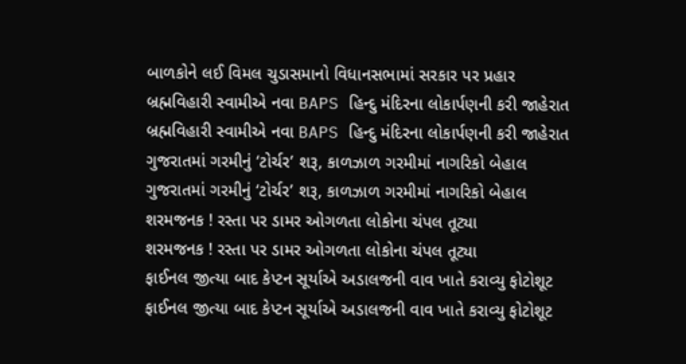બાળકોને લઈ વિમલ ચુડાસમાનો વિધાનસભામાં સરકાર પર પ્રહાર
બ્રહ્મવિહારી સ્વામીએ નવા BAPS હિન્દુ મંદિરના લોકાર્પણની કરી જાહેરાત
બ્રહ્મવિહારી સ્વામીએ નવા BAPS હિન્દુ મંદિરના લોકાર્પણની કરી જાહેરાત
ગુજરાતમાં ગરમીનું ‘ટોર્ચર’ શરૂ, કાળઝાળ ગરમીમાં નાગરિકો બેહાલ
ગુજરાતમાં ગરમીનું ‘ટોર્ચર’ શરૂ, કાળઝાળ ગરમીમાં નાગરિકો બેહાલ
શરમજનક ! રસ્તા પર ડામર ઓગળતા લોકોના ચંપલ તૂટ્યા
શરમજનક ! રસ્તા પર ડામર ઓગળતા લોકોના ચંપલ તૂટ્યા
ફાઈનલ જીત્યા બાદ કેપ્ટન સૂર્યાએ અડાલજની વાવ ખાતે કરાવ્યુ ફોટોશૂટ
ફાઈનલ જીત્યા બાદ કેપ્ટન સૂર્યાએ અડાલજની વાવ ખાતે કરાવ્યુ ફોટોશૂટ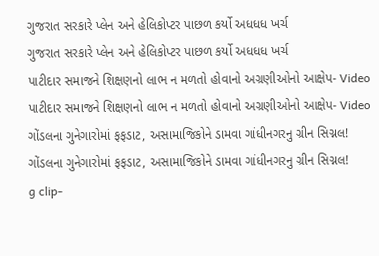ગુજરાત સરકારે પ્લેન અને હેલિકોપ્ટર પાછળ કર્યો અધધધ ખર્ચ
ગુજરાત સરકારે પ્લેન અને હેલિકોપ્ટર પાછળ કર્યો અધધધ ખર્ચ
પાટીદાર સમાજને શિક્ષણનો લાભ ન મળતો હોવાનો અગ્રણીઓનો આક્ષેપ- Video
પાટીદાર સમાજને શિક્ષણનો લાભ ન મળતો હોવાનો અગ્રણીઓનો આક્ષેપ- Video
ગોંડલના ગુનેગારોમાં ફફડાટ, અસામાજિકોને ડામવા ગાંધીનગરનુ ગ્રીન સિગ્નલ!
ગોંડલના ગુનેગારોમાં ફફડાટ, અસામાજિકોને ડામવા ગાંધીનગરનુ ગ્રીન સિગ્નલ!
g clip-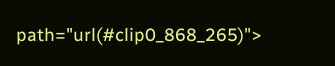path="url(#clip0_868_265)">